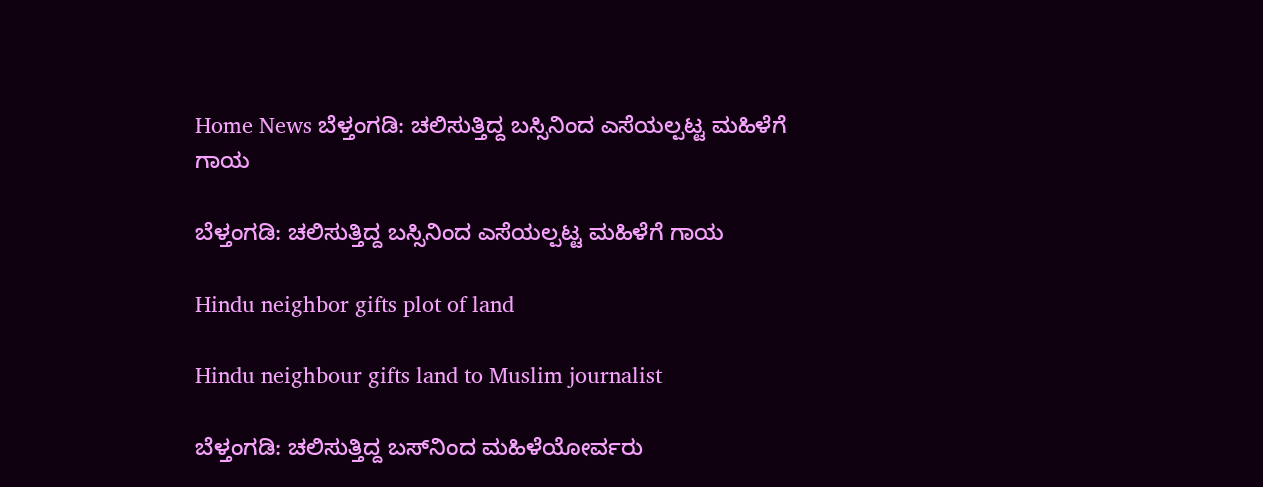Home News ಬೆಳ್ತಂಗಡಿ: ಚಲಿಸುತ್ತಿದ್ದ ಬಸ್ಸಿನಿಂದ ಎಸೆಯಲ್ಪಟ್ಟ ಮಹಿಳೆಗೆ ಗಾಯ

ಬೆಳ್ತಂಗಡಿ: ಚಲಿಸುತ್ತಿದ್ದ ಬಸ್ಸಿನಿಂದ ಎಸೆಯಲ್ಪಟ್ಟ ಮಹಿಳೆಗೆ ಗಾಯ

Hindu neighbor gifts plot of land

Hindu neighbour gifts land to Muslim journalist

ಬೆಳ್ತಂಗಡಿ: ಚಲಿಸುತ್ತಿದ್ದ ಬಸ್‌ನಿಂದ ಮಹಿಳೆಯೋರ್ವರು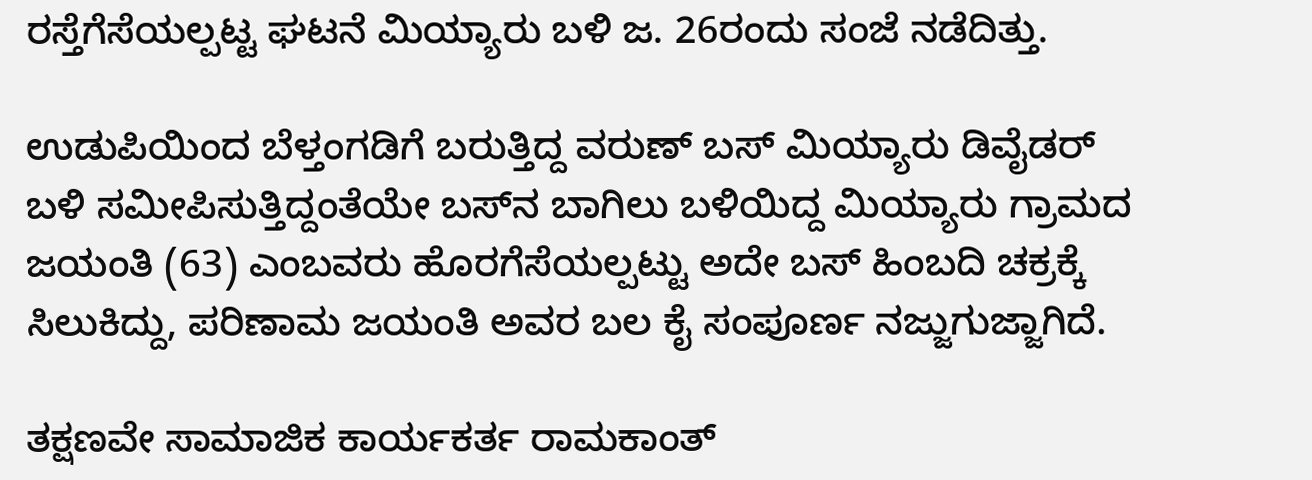ರಸ್ತೆಗೆಸೆಯಲ್ಪಟ್ಟ ಘಟನೆ ಮಿಯ್ಯಾರು ಬಳಿ ಜ. 26ರಂದು ಸಂಜೆ ನಡೆದಿತ್ತು.

ಉಡುಪಿಯಿಂದ ಬೆಳ್ತಂಗಡಿಗೆ ಬರುತ್ತಿದ್ದ ವರುಣ್ ಬಸ್ ಮಿಯ್ಯಾರು ಡಿವೈಡರ್ ಬಳಿ ಸಮೀಪಿಸುತ್ತಿದ್ದಂತೆಯೇ ಬಸ್‌ನ ಬಾಗಿಲು ಬಳಿಯಿದ್ದ ಮಿಯ್ಯಾರು ಗ್ರಾಮದ ಜಯಂತಿ (63) ಎಂಬವರು ಹೊರಗೆಸೆಯಲ್ಪಟ್ಟು ಅದೇ ಬಸ್ ಹಿಂಬದಿ ಚಕ್ರಕ್ಕೆ ಸಿಲುಕಿದ್ದು, ಪರಿಣಾಮ ಜಯಂತಿ ಅವರ ಬಲ ಕೈ ಸಂಪೂರ್ಣ ನಜ್ಜುಗುಜ್ಜಾಗಿದೆ.

ತಕ್ಷಣವೇ ಸಾಮಾಜಿಕ ಕಾರ್ಯಕರ್ತ ರಾಮಕಾಂತ್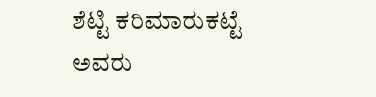ಶೆಟ್ಟಿ ಕರಿಮಾರುಕಟ್ಟೆ ಅವರು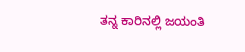ತನ್ನ ಕಾರಿನಲ್ಲಿ ಜಯಂತಿ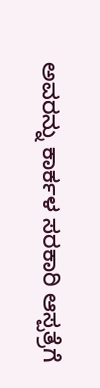ಅವರನ್ನು ಕಾರ್ಕಳ ಸರಕಾರಿ ಆಸ್ಪತ್ರೆಗೆ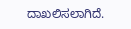ದಾಖಲಿಸಲಾಗಿದೆ.